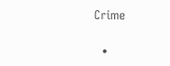Crime

  •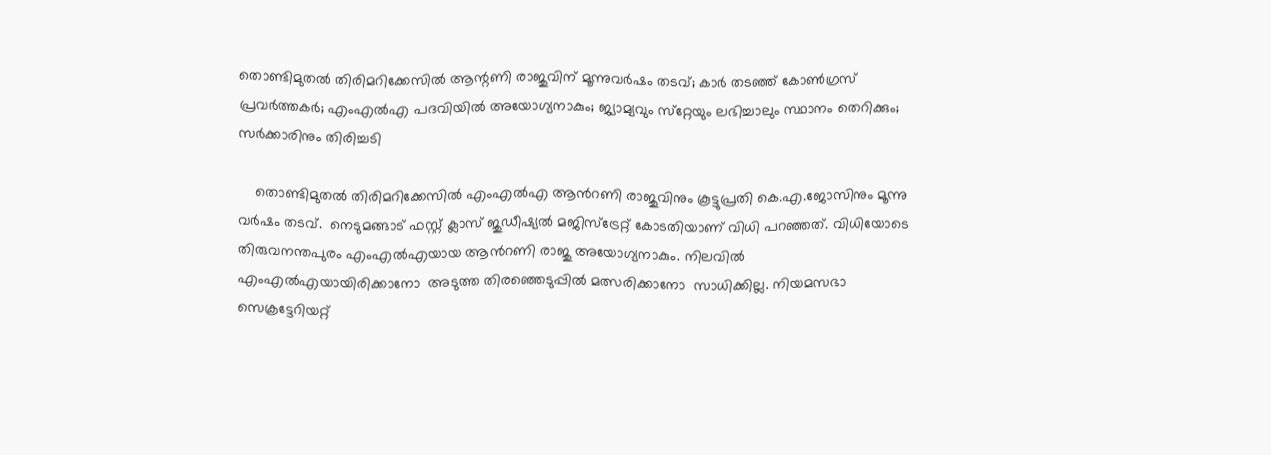തൊണ്ടിമുതല്‍ തിരിമറിക്കേസില്‍ ആന്റണി രാജുവിന് മൂന്നുവര്‍ഷം തടവ്; കാര്‍ തടഞ്ഞ് കോണ്‍ഗ്രസ് പ്രവര്‍ത്തകര്‍; എംഎല്‍എ പദവിയില്‍ അയോഗ്യനാകും; ജ്യാമ്യവും സ്‌റ്റേയും ലഭിച്ചാലും സ്ഥാനം തെറിക്കും; സര്‍ക്കാരിനും തിരിച്ചടി

    തൊണ്ടിമുതല്‍ തിരിമറിക്കേസില്‍ എംഎല്‍എ ആന്‍റണി രാജുവിനും കൂട്ടുപ്രതി കെ.എ.ജോസിനും മൂന്നു വര്‍ഷം തടവ്.  നെടുമങ്ങാട് ഫസ്റ്റ് ക്ലാസ് ജുഡീഷ്യല്‍ മജിസ്ട്രേറ്റ് കോടതിയാണ് വിധി പറഞ്ഞത്. വിധിയോടെ തിരുവനന്തപുരം എംഎല്‍എയായ ആന്‍റണി രാജു അയോഗ്യനാകും. നിലവില്‍ എംഎല്‍എയായിരിക്കാനോ  അടുത്ത തിരഞ്ഞെടുപ്പില്‍ മത്സരിക്കാനോ  സാധിക്കില്ല. നിയമസഭാ സെക്രട്ടേറിയറ്റ്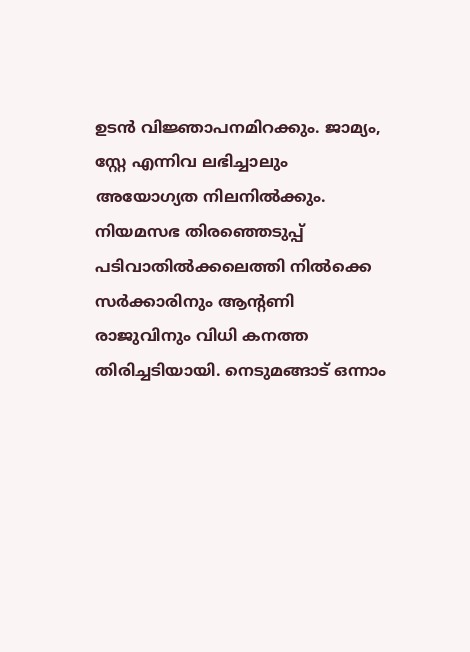ഉടന്‍ വിജ്ഞാപനമിറക്കും. ജാമ്യം, സ്റ്റേ എന്നിവ ലഭിച്ചാലും അയോഗ്യത നിലനില്‍ക്കും. നിയമസഭ തിരഞ്ഞെടുപ്പ് പടിവാതില്‍ക്കലെത്തി നില്‍ക്കെ സര്‍ക്കാരിനും ആന്‍റണി രാജുവിനും വിധി കനത്ത തിരിച്ചടിയായി. നെടുമങ്ങാട് ഒന്നാം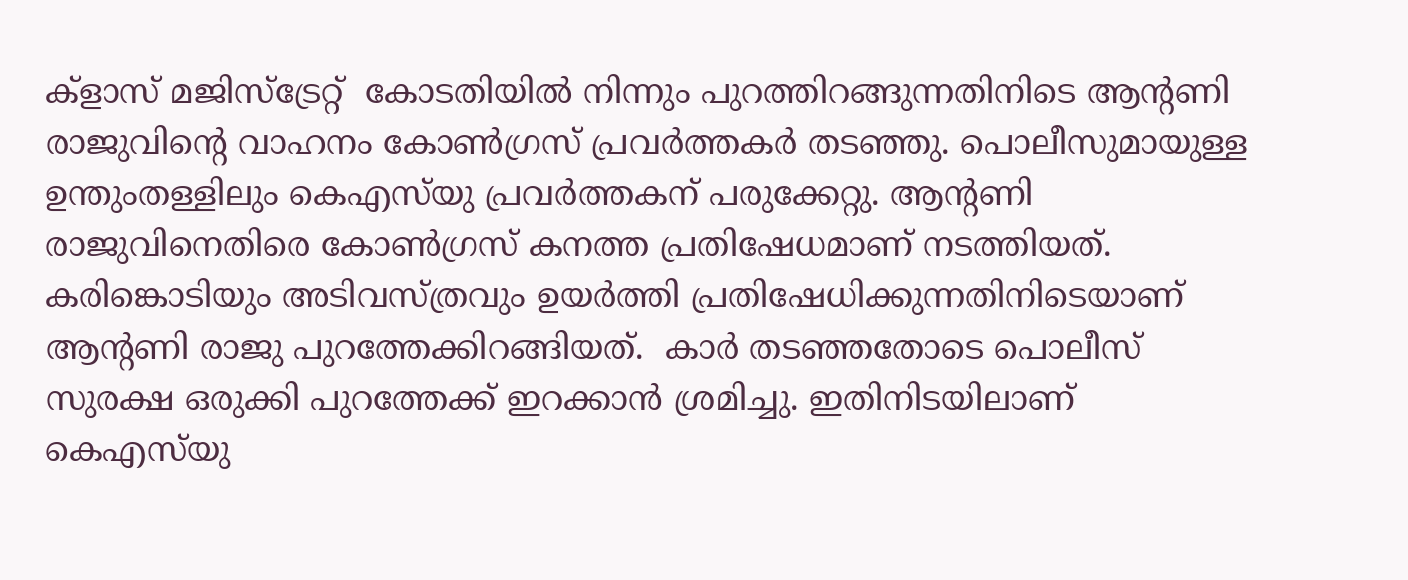ക്ളാസ് മജിസ്ട്രേറ്റ്  കോടതിയില്‍ നിന്നും പുറത്തിറങ്ങുന്നതിനിടെ ആന്റണി രാജുവിന്‍റെ വാഹനം കോണ്‍ഗ്രസ് പ്രവര്‍ത്തകര്‍ തടഞ്ഞു. പൊലീസുമായുള്ള ഉന്തുംതള്ളിലും കെഎസ്‍യു പ്രവര്‍ത്തകന് പരുക്കേറ്റു. ആന്റണി രാജുവിനെതിരെ കോണ്‍ഗ്രസ് കനത്ത പ്രതിഷേധമാണ് നടത്തിയത്. കരിങ്കൊടിയും അടിവസ്ത്രവും ഉയര്‍ത്തി പ്രതിഷേധിക്കുന്നതിനിടെയാണ് ആന്‍റണി രാജു പുറത്തേക്കിറങ്ങിയത്.  കാർ തടഞ്ഞതോടെ പൊലീസ് സുരക്ഷ ഒരുക്കി പുറത്തേക്ക് ഇറക്കാന്‍ ശ്രമിച്ചു. ഇതിനിടയിലാണ് കെഎസ്‍യു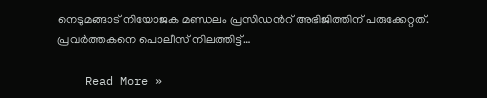നെടുമങ്ങാട് നിയോജക മണ്ഡലം പ്രസിഡന്‍റ് അഭിജിത്തിന് പരുക്കേറ്റത്. പ്രവര്‍ത്തകനെ പൊലീസ് നിലത്തിട്ട്…

    Read More »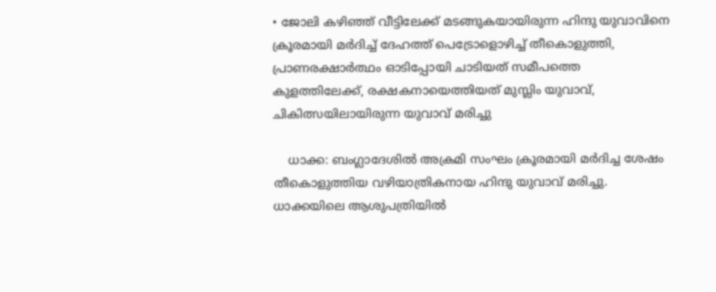• ജോലി കഴിഞ്ഞ് വീട്ടിലേക്ക് മടങ്ങുകയായിരുന്ന ഹിന്ദു യുവാവിനെ ക്രൂരമായി മർദിച്ച് ദേഹത്ത് പെട്രോളൊഴിച്ച് തീകൊളുത്തി, പ്രാണരക്ഷാർത്ഥം ഓടിപ്പോയി ചാടിയത് സമീപത്തെ കുളത്തിലേക്ക്, രക്ഷകനായെത്തിയത് മുസ്ലിം യുവാവ്, ചികിത്സയിലായിരുന്ന യുവാവ് മരിച്ചു

    ധാക്ക: ബംഗ്ലാദേശിൽ അക്രമി സംഘം ക്രൂരമായി മർദിച്ച ശേഷം തീകൊളുത്തിയ വഴിയാത്രികനായ ഹിന്ദു യുവാവ് മരിച്ചു. ധാക്കയിലെ ആശുപത്രിയിൽ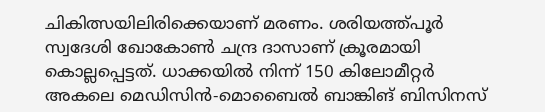ചികിത്സയിലിരിക്കെയാണ് മരണം. ശരിയത്ത്പൂർ സ്വദേശി ഖോകോൺ ചന്ദ്ര ദാസാണ് ക്രൂരമായി കൊല്ലപ്പെട്ടത്. ധാക്കയിൽ നിന്ന് 150 കിലോമീറ്റർ അകലെ മെഡിസിൻ-മൊബൈൽ ബാങ്കിങ് ബിസിനസ്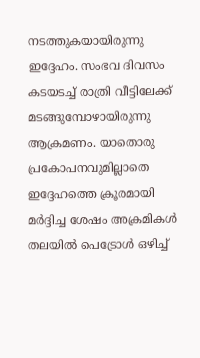നടത്തുകയായിരുന്നു ഇദ്ദേഹം. സംഭവ ദിവസം കടയടച്ച് രാത്രി വീട്ടിലേക്ക് മടങ്ങുമ്പോഴായിരുന്നു ആക്രമണം. യാതൊരു പ്രകോപനവുമില്ലാതെ ഇദ്ദേഹത്തെ ക്രൂരമായി മർദ്ദിച്ച ശേഷം അക്രമികൾ തലയിൽ പെട്രോൾ ഒഴിച്ച്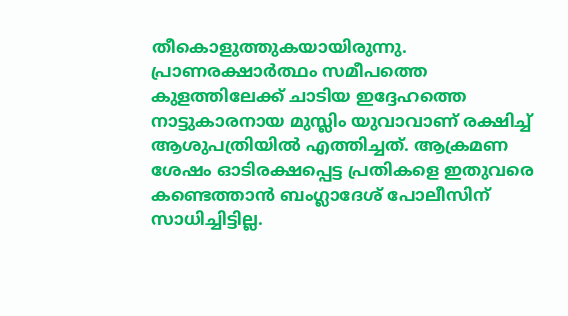തീകൊളുത്തുകയായിരുന്നു. പ്രാണരക്ഷാർത്ഥം സമീപത്തെ കുളത്തിലേക്ക് ചാടിയ ഇദ്ദേഹത്തെ നാട്ടുകാരനായ മുസ്ലിം യുവാവാണ് രക്ഷിച്ച് ആശുപത്രിയിൽ എത്തിച്ചത്. ആക്രമണ ശേഷം ഓടിരക്ഷപ്പെട്ട പ്രതികളെ ഇതുവരെ കണ്ടെത്താൻ ബംഗ്ലാദേശ് പോലീസിന് സാധിച്ചിട്ടില്ല.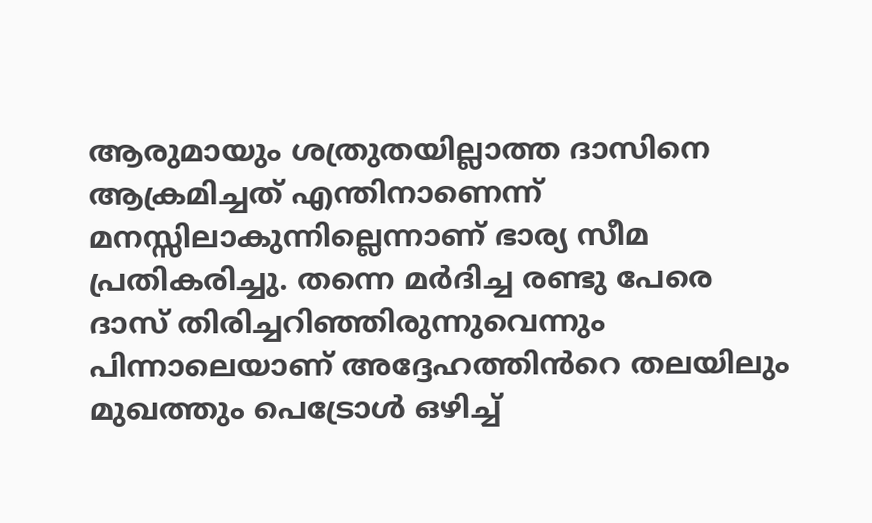ആരുമായും ശത്രുതയില്ലാത്ത ദാസിനെ ആക്രമിച്ചത് എന്തിനാണെന്ന് മനസ്സിലാകുന്നില്ലെന്നാണ് ഭാര്യ സീമ പ്രതികരിച്ചു. തന്നെ മർദിച്ച രണ്ടു പേരെ ദാസ് തിരിച്ചറിഞ്ഞിരുന്നുവെന്നും പിന്നാലെയാണ് അദ്ദേഹത്തിൻറെ തലയിലും മുഖത്തും പെട്രോൾ ഒഴിച്ച്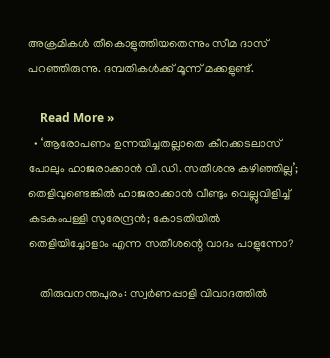അക്രമികൾ തീകൊളുത്തിയതെന്നും സീമ ദാസ് പറഞ്ഞിരുന്നു. ദമ്പതികൾക്ക് മൂന്ന് മക്കളുണ്ട്.

    Read More »
  • ‘ആരോപണം ഉന്നയിച്ചതല്ലാതെ കീറക്കടലാസ് പോലും ഹാജരാക്കാന്‍ വി.ഡി. സതീശനു കഴിഞ്ഞില്ല’; തെളിവുണ്ടെങ്കില്‍ ഹാജരാക്കാന്‍ വീണ്ടും വെല്ലുവിളിച്ച് കടകംപള്ളി സുരേന്ദ്രന്‍; കോടതിയില്‍ തെളിയിച്ചോളാം എന്ന സതീശന്റെ വാദം പാളുന്നോ?

    തിരുവനന്തപുരം: സ്വര്‍ണപ്പാളി വിവാദത്തില്‍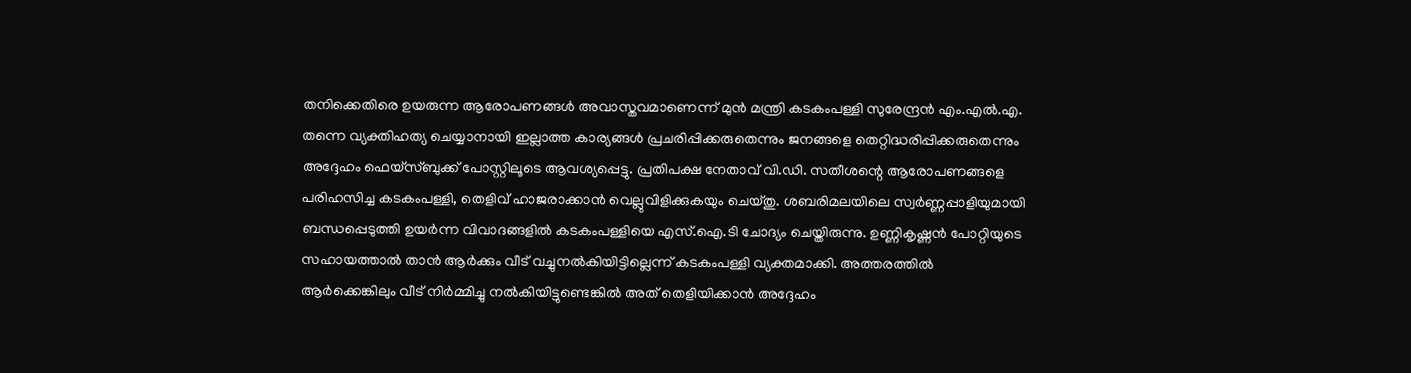തനിക്കെതിരെ ഉയരുന്ന ആരോപണങ്ങള്‍ അവാസ്തവമാണെന്ന് മുന്‍ മന്ത്രി കടകംപള്ളി സുരേന്ദ്രന്‍ എം.എല്‍.എ. തന്നെ വ്യക്തിഹത്യ ചെയ്യാനായി ഇല്ലാത്ത കാര്യങ്ങള്‍ പ്രചരിപ്പിക്കരുതെന്നും ജനങ്ങളെ തെറ്റിദ്ധരിപ്പിക്കരുതെന്നും അദ്ദേഹം ഫെയ്സ്ബുക്ക് പോസ്റ്റിലൂടെ ആവശ്യപ്പെട്ടു. പ്രതിപക്ഷ നേതാവ് വി.ഡി. സതീശന്റെ ആരോപണങ്ങളെ പരിഹസിച്ച കടകംപള്ളി, തെളിവ് ഹാജരാക്കാന്‍ വെല്ലുവിളിക്കുകയും ചെയ്തു. ശബരിമലയിലെ സ്വര്‍ണ്ണപ്പാളിയുമായി ബന്ധപ്പെടുത്തി ഉയര്‍ന്ന വിവാദങ്ങളില്‍ കടകംപള്ളിയെ എസ്.ഐ.ടി ചോദ്യം ചെയ്തിരുന്നു. ഉണ്ണികൃഷ്ണന്‍ പോറ്റിയുടെ സഹായത്താല്‍ താന്‍ ആര്‍ക്കും വീട് വച്ചുനല്‍കിയിട്ടില്ലെന്ന് കടകംപള്ളി വ്യക്തമാക്കി. അത്തരത്തില്‍ ആര്‍ക്കെങ്കിലും വീട് നിര്‍മ്മിച്ചു നല്‍കിയിട്ടുണ്ടെങ്കില്‍ അത് തെളിയിക്കാന്‍ അദ്ദേഹം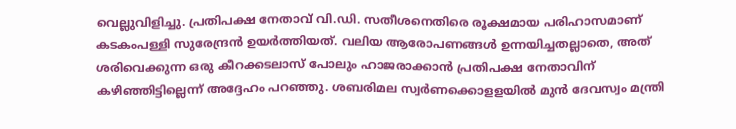വെല്ലുവിളിച്ചു. പ്രതിപക്ഷ നേതാവ് വി.ഡി. സതീശനെതിരെ രൂക്ഷമായ പരിഹാസമാണ് കടകംപള്ളി സുരേന്ദ്രന്‍ ഉയര്‍ത്തിയത്. വലിയ ആരോപണങ്ങള്‍ ഉന്നയിച്ചതല്ലാതെ, അത് ശരിവെക്കുന്ന ഒരു കീറക്കടലാസ് പോലും ഹാജരാക്കാന്‍ പ്രതിപക്ഷ നേതാവിന് കഴിഞ്ഞിട്ടില്ലെന്ന് അദ്ദേഹം പറഞ്ഞു. ശബരിമല സ്വര്‍ണക്കൊളളയില്‍ മുന്‍ ദേവസ്വം മന്ത്രി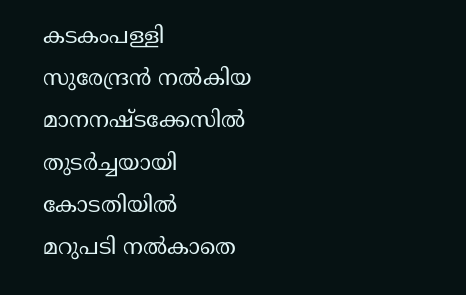കടകംപള്ളി സുരേന്ദ്രന്‍ നല്‍കിയ മാനനഷ്ടക്കേസില്‍ തുടര്‍ച്ചയായി കോടതിയില്‍ മറുപടി നല്‍കാതെ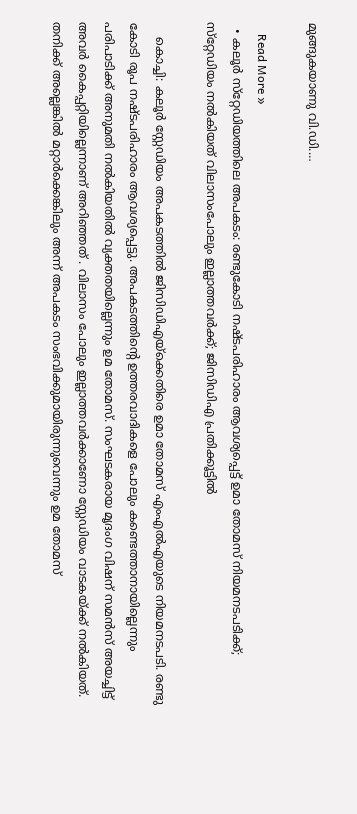മുങ്ങുകയാണു വി.ഡി.…

    Read More »
  • കലൂര്‍ സ്‌റ്റേഡിയത്തിലെ അപകടം: രണ്ടുകോടി നഷ്ടപരിഹാരം ആവശ്യപ്പെട്ട് ഉമാ തോമസ് നിയമനടപടിക്ക്; സ്‌റ്റേഡിയം നല്‍കിയത് വിലാസംപോലും ഇല്ലാത്തവര്‍ക്ക്; ജിസിഡിഎ പ്രതിക്കൂട്ടില്‍

    കൊച്ചി: കലൂര്‍ സ്റ്റേഡിയം അപകടത്തില്‍ ജിസിഡിഎയ്‌ക്കെതിരെ ഉമാ തോമസ് എംഎല്‍എയുടെ നിയമനടപടി. രണ്ടു കോടി രൂപ നഷ്ടപരിഹാരം ആവശ്യപ്പെട്ടു. അപകടത്തിന്റെ ഉത്തരവാദികളെ പോലും കണ്ടെത്താനായില്ലെന്നും പരിപാടിക്ക് അനുമതി നല്‍കിയതില്‍ വ്യക്തതയില്ലെന്നും ഉമ തോമസ്. സംഘടകരായ മൃദംഗ വിഷന് സമന്‍സ് അയച്ചിട്ട് അവര്‍ കൈപ്പറ്റിയില്ലെന്നാണ് അറിഞ്ഞത് . വിലാസം പോലും ഇല്ലാത്തവര്‍ക്കാണോ സ്റ്റേഡിയം വാടകയ്ക്ക് നല്‍കിയത്. തനിക്ക് അല്ലെങ്കില്‍ മറ്റാര്‍ക്കെങ്കിലും അന്ന് അപകടം സംഭവിക്കുമായിരുന്നുവെന്നും ഉമ തോമസ്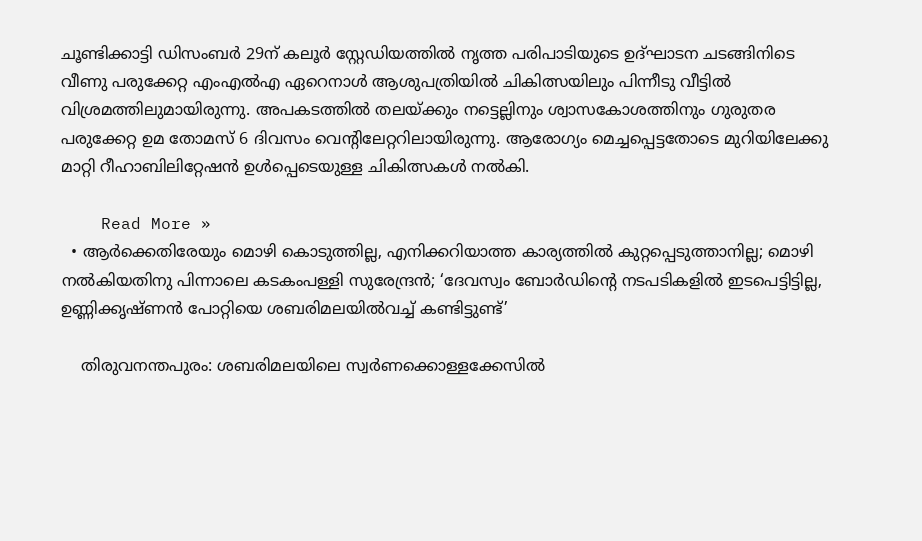ചൂണ്ടിക്കാട്ടി ഡിസംബര്‍ 29ന് കലൂര്‍ സ്റ്റേഡിയത്തില്‍ നൃത്ത പരിപാടിയുടെ ഉദ്ഘാടന ചടങ്ങിനിടെ വീണു പരുക്കേറ്റ എംഎല്‍എ ഏറെനാള്‍ ആശുപത്രിയില്‍ ചികിത്സയിലും പിന്നീടു വീട്ടില്‍ വിശ്രമത്തിലുമായിരുന്നു. അപകടത്തില്‍ തലയ്ക്കും നട്ടെല്ലിനും ശ്വാസകോശത്തിനും ഗുരുതര പരുക്കേറ്റ ഉമ തോമസ് 6 ദിവസം വെന്റിലേറ്ററിലായിരുന്നു. ആരോഗ്യം മെച്ചപ്പെട്ടതോടെ മുറിയിലേക്കു മാറ്റി റീഹാബിലിറ്റേഷന്‍ ഉള്‍പ്പെടെയുള്ള ചികിത്സകള്‍ നല്‍കി.

    Read More »
  • ആര്‍ക്കെതിരേയും മൊഴി കൊടുത്തില്ല, എനിക്കറിയാത്ത കാര്യത്തില്‍ കുറ്റപ്പെടുത്താനില്ല; മൊഴി നല്‍കിയതിനു പിന്നാലെ കടകംപള്ളി സുരേന്ദ്രന്‍; ‘ദേവസ്വം ബോര്‍ഡിന്റെ നടപടികളില്‍ ഇടപെട്ടിട്ടില്ല, ഉണ്ണിക്കൃഷ്ണന്‍ പോറ്റിയെ ശബരിമലയില്‍വച്ച് കണ്ടിട്ടുണ്ട്’

    തിരുവനന്തപുരം: ശബരിമലയിലെ സ്വര്‍ണക്കൊള്ളക്കേസില്‍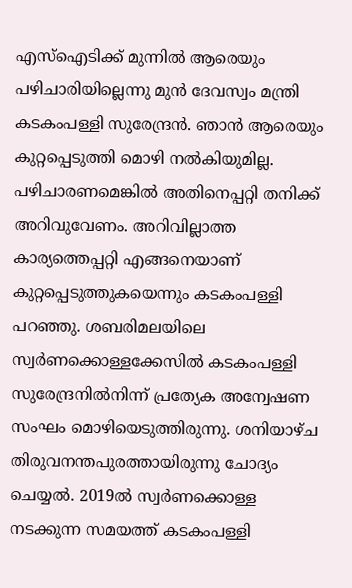എസ്‌ഐടിക്ക് മുന്നില്‍ ആരെയും പഴിചാരിയില്ലെന്നു മുന്‍ ദേവസ്വം മന്ത്രി കടകംപള്ളി സുരേന്ദ്രന്‍. ഞാന്‍ ആരെയും കുറ്റപ്പെടുത്തി മൊഴി നല്‍കിയുമില്ല. പഴിചാരണമെങ്കില്‍ അതിനെപ്പറ്റി തനിക്ക് അറിവുവേണം. അറിവില്ലാത്ത കാര്യത്തെപ്പറ്റി എങ്ങനെയാണ് കുറ്റപ്പെടുത്തുകയെന്നും കടകംപള്ളി പറഞ്ഞു. ശബരിമലയിലെ സ്വര്‍ണക്കൊള്ളക്കേസില്‍ കടകംപള്ളി സുരേന്ദ്രനില്‍നിന്ന് പ്രത്യേക അന്വേഷണ സംഘം മൊഴിയെടുത്തിരുന്നു. ശനിയാഴ്ച തിരുവനന്തപുരത്തായിരുന്നു ചോദ്യം ചെയ്യല്‍. 2019ല്‍ സ്വര്‍ണക്കൊള്ള നടക്കുന്ന സമയത്ത് കടകംപള്ളി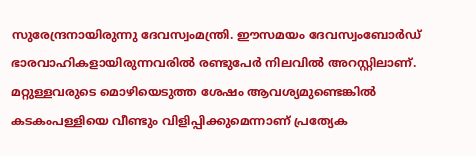സുരേന്ദ്രനായിരുന്നു ദേവസ്വംമന്ത്രി. ഈസമയം ദേവസ്വംബോര്‍ഡ് ഭാരവാഹികളായിരുന്നവരില്‍ രണ്ടുപേര്‍ നിലവില്‍ അറസ്റ്റിലാണ്. മറ്റുള്ളവരുടെ മൊഴിയെടുത്ത ശേഷം ആവശ്യമുണ്ടെങ്കില്‍ കടകംപള്ളിയെ വീണ്ടും വിളിപ്പിക്കുമെന്നാണ് പ്രത്യേക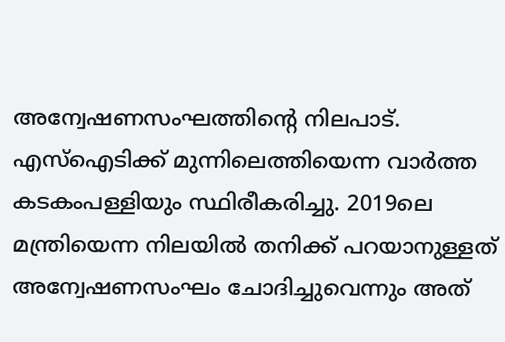അന്വേഷണസംഘത്തിന്റെ നിലപാട്. എസ്‌ഐടിക്ക് മുന്നിലെത്തിയെന്ന വാര്‍ത്ത കടകംപള്ളിയും സ്ഥിരീകരിച്ചു. 2019ലെ മന്ത്രിയെന്ന നിലയില്‍ തനിക്ക് പറയാനുള്ളത് അന്വേഷണസംഘം ചോദിച്ചുവെന്നും അത്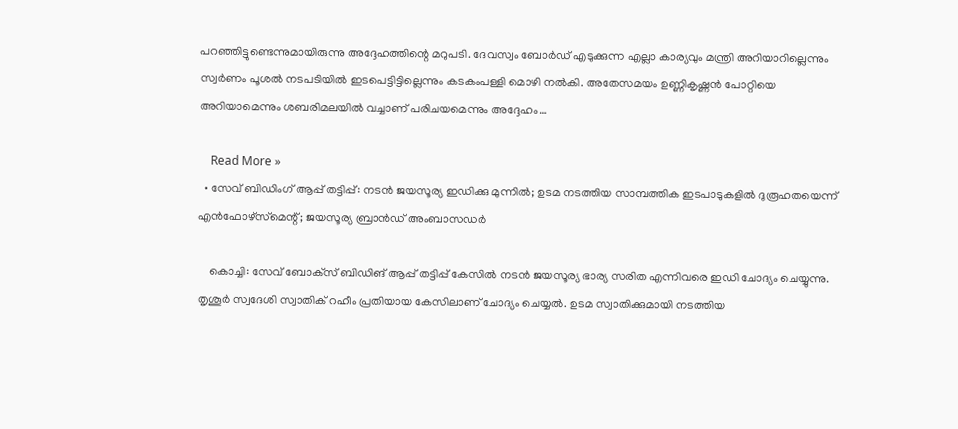പറഞ്ഞിട്ടുണ്ടെന്നുമായിരുന്നു അദ്ദേഹത്തിന്റെ മറുപടി. ദേവസ്വം ബോര്‍ഡ് എടുക്കുന്ന എല്ലാ കാര്യവും മന്ത്രി അറിയാറില്ലെന്നും സ്വര്‍ണം പൂശല്‍ നടപടിയില്‍ ഇടപെട്ടിട്ടില്ലെന്നും കടകംപള്ളി മൊഴി നല്‍കി. അതേസമയം ഉണ്ണികൃഷ്ണന്‍ പോറ്റിയെ അറിയാമെന്നും ശബരിമലയില്‍ വച്ചാണ് പരിചയമെന്നും അദ്ദേഹം…

    Read More »
  • സേവ് ബിഡിംഗ് ആപ്പ് തട്ടിപ്പ്: നടന്‍ ജയസൂര്യ ഇഡിക്കു മുന്നില്‍; ഉടമ നടത്തിയ സാമ്പത്തിക ഇടപാടുകളില്‍ ദുരൂഹതയെന്ന് എന്‍ഫോഴ്‌സ്‌മെന്റ്; ജയസൂര്യ ബ്രാന്‍ഡ് അംബാസഡര്‍

    കൊച്ചി: സേവ് ബോക്‌സ് ബിഡിങ് ആപ്പ് തട്ടിപ്പ് കേസില്‍ നടന്‍ ജയസൂര്യ ഭാര്യ സരിത എന്നിവരെ ഇഡി ചോദ്യം ചെയ്യുന്നു. തൃശൂര്‍ സ്വദേശി സ്വാതിക് റഹീം പ്രതിയായ കേസിലാണ് ചോദ്യം ചെയ്യല്‍. ഉടമ സ്വാതിക്കുമായി നടത്തിയ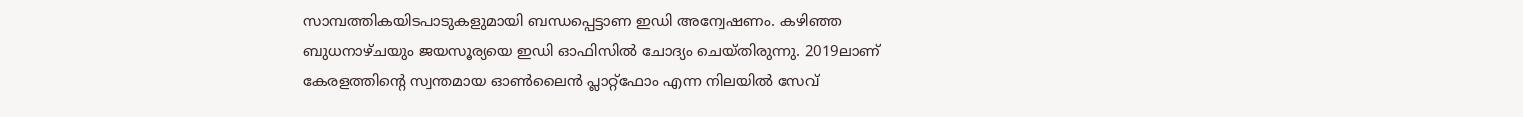സാമ്പത്തികയിടപാടുകളുമായി ബന്ധപ്പെട്ടാണ ഇഡി അന്വേഷണം. കഴിഞ്ഞ ബുധനാഴ്ചയും ജയസൂര്യയെ ഇഡി ഓഫിസില്‍ ചോദ്യം ചെയ്തിരുന്നു. 2019ലാണ് കേരളത്തിന്റെ സ്വന്തമായ ഓണ്‍ലൈന്‍ പ്ലാറ്റ്ഫോം എന്ന നിലയില്‍ സേവ്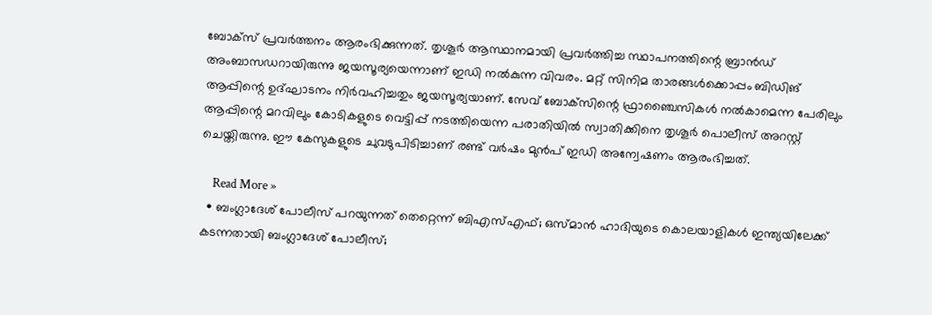ബോക്‌സ് പ്രവര്‍ത്തനം ആരംഭിക്കുന്നത്. തൃശൂര്‍ ആസ്ഥാനമായി പ്രവര്‍ത്തിച്ച സ്ഥാപനത്തിന്റെ ബ്രാന്‍ഡ് അംബാസഡറായിരുന്നു ജയസൂര്യയെന്നാണ് ഇഡി നല്‍കുന്ന വിവരം. മറ്റ് സിനിമ താരങ്ങള്‍ക്കൊപ്പം ബിഡിങ് ആപ്പിന്റെ ഉദ്ഘാടനം നിര്‍വഹിച്ചതും ജയസൂര്യയാണ്. സേവ് ബോക്‌സിന്റെ ഫ്രാഞ്ചൈസികള്‍ നല്‍കാമെന്ന പേരിലും ആപ്പിന്റെ മറവിലും കോടികളുടെ വെട്ടിപ്പ് നടത്തിയെന്ന പരാതിയില്‍ സ്വാതിക്കിനെ തൃശൂര്‍ പൊലീസ് അറസ്റ്റ് ചെയ്തിരുന്നു. ഈ കേസുകളുടെ ചുവടുപിടിച്ചാണ് രണ്ട് വര്‍ഷം മുന്‍പ് ഇഡി അന്വേഷണം ആരംഭിച്ചത്.

    Read More »
  • ബംഗ്ലാദേശ് പോലീസ് പറയുന്നത് തെറ്റെന്ന് ബിഎസ്എഫ്; ഒസ്മാന്‍ ഹാദിയുടെ കൊലയാളികള്‍ ഇന്ത്യയിലേക്ക് കടന്നതായി ബംഗ്ലാദേശ് പോലീസ്;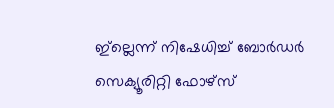ഇ്‌ല്ലെന്ന് നിഷേധിച്ച് ബോര്‍ഡര്‍ സെക്യൂരിറ്റി ഫോഴ്‌സ്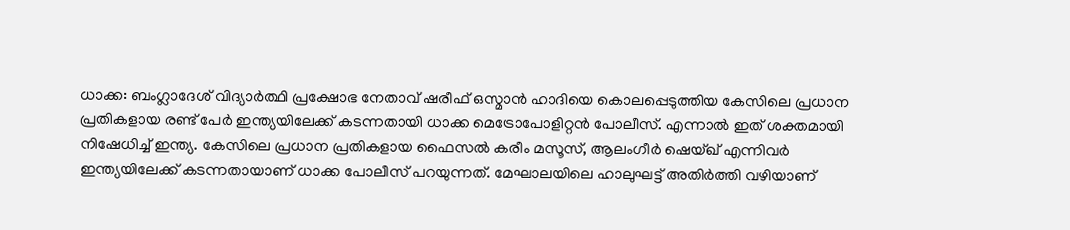ധാക്ക: ബംഗ്ലാദേശ് വിദ്യാര്‍ത്ഥി പ്രക്ഷോഭ നേതാവ് ഷരീഫ് ഒസ്മാന്‍ ഹാദിയെ കൊലപ്പെടുത്തിയ കേസിലെ പ്രധാന പ്രതികളായ രണ്ട് പേര്‍ ഇന്ത്യയിലേക്ക് കടന്നതായി ധാക്ക മെട്രോപോളിറ്റന്‍ പോലീസ്. എന്നാല്‍ ഇത് ശക്തമായി നിഷേധിച്ച് ഇന്ത്യ. കേസിലെ പ്രധാന പ്രതികളായ ഫൈസല്‍ കരീം മസൂസ്, ആലംഗീര്‍ ഷെയ്ഖ് എന്നിവര്‍ ഇന്ത്യയിലേക്ക് കടന്നതായാണ് ധാക്ക പോലീസ് പറയുന്നത്. മേഘാലയിലെ ഹാലുഘട്ട് അതിര്‍ത്തി വഴിയാണ്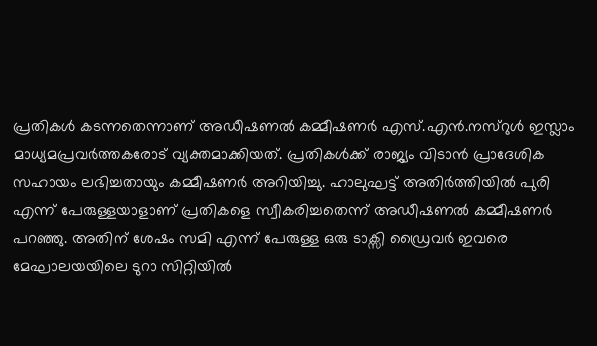പ്രതികള്‍ കടന്നതെന്നാണ് അഡീഷണല്‍ കമ്മീഷണര്‍ എസ്.എന്‍.നസ്റുള്‍ ഇസ്ലാം മാധ്യമപ്രവര്‍ത്തകരോട് വ്യക്തമാക്കിയത്. പ്രതികള്‍ക്ക് രാജ്യം വിടാന്‍ പ്രാദേശിക സഹായം ലഭിച്ചതായും കമ്മീഷണര്‍ അറിയിച്ചു. ഹാലുഘട്ട് അതിര്‍ത്തിയില്‍ പുരി എന്ന് പേരുള്ളയാളാണ് പ്രതികളെ സ്വീകരിച്ചതെന്ന് അഡീഷണല്‍ കമ്മീഷണര്‍ പറഞ്ഞു. അതിന് ശേഷം സമി എന്ന് പേരുള്ള ഒരു ടാക്സി ഡ്രൈവര്‍ ഇവരെ മേഘാലയയിലെ ടുറാ സിറ്റിയില്‍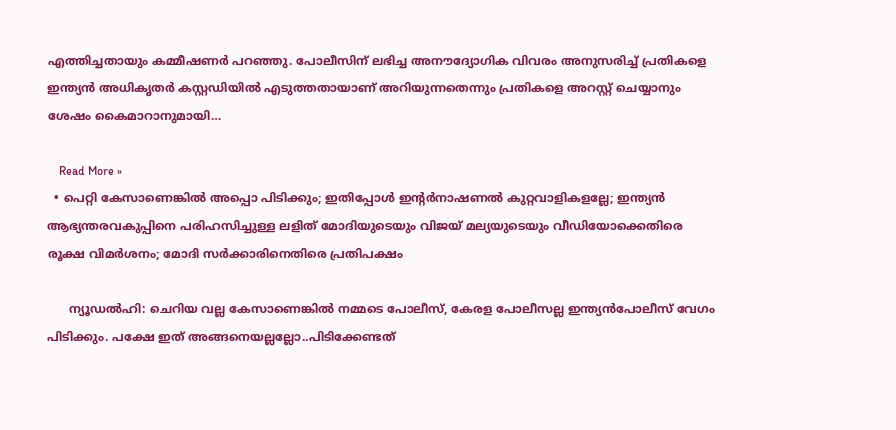എത്തിച്ചതായും കമ്മീഷണര്‍ പറഞ്ഞു. പോലീസിന് ലഭിച്ച അനൗദ്യോഗിക വിവരം അനുസരിച്ച് പ്രതികളെ ഇന്ത്യന്‍ അധികൃതര്‍ കസ്റ്റഡിയില്‍ എടുത്തതായാണ് അറിയുന്നതെന്നും പ്രതികളെ അറസ്റ്റ് ചെയ്യാനും ശേഷം കൈമാറാനുമായി…

    Read More »
  • പെറ്റി കേസാണെങ്കില്‍ അപ്പൊ പിടിക്കും; ഇതിപ്പോള്‍ ഇന്റര്‍നാഷണല്‍ കുറ്റവാളികളല്ലേ; ഇന്ത്യന്‍ ആഭ്യന്തരവകുപ്പിനെ പരിഹസിച്ചുള്ള ലളിത് മോദിയുടെയും വിജയ് മല്യയുടെയും വീഡിയോക്കെതിരെ രൂക്ഷ വിമര്‍ശനം; മോദി സര്‍ക്കാരിനെതിരെ പ്രതിപക്ഷം

      ന്യൂഡല്‍ഹി: ചെറിയ വല്ല കേസാണെങ്കില്‍ നമ്മടെ പോലീസ്, കേരള പോലീസല്ല ഇന്ത്യന്‍പോലീസ് വേഗം പിടിക്കും. പക്ഷേ ഇത് അങ്ങനെയല്ലല്ലോ..പിടിക്കേണ്ടത്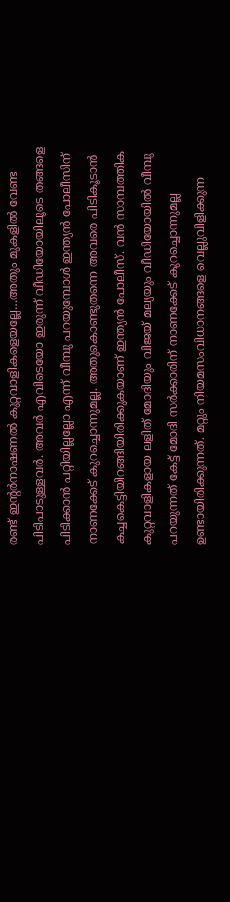രണ്ട് ഇന്റര്‍നാഷണല്‍ കുറ്റവാളികളെയല്ലേ…അതും മുകളില്‍ വേണ്ട പിടിപാടുള്ളവര്‍. അവര്‍ എവിടെയോ ഇരുന്ന് വീഡിയോയിലൂടെ തങ്ങളെ പിടിക്കാന്‍ പറ്റിയില്ലല്ലോ എന്ന് വീമ്പു പറയുമ്പോള്‍ ഇന്ത്യന്‍ പോലീസിന് നാണക്കേട് കുറച്ചൊന്നുമല്ല. അതുകൊണ്ടുതന്നെ അവരെ പിടികൂടാന്‍ കച്ചകെട്ടിയിറങ്ങിയിരിക്കുകയാണ് ഇന്ത്യന്‍ പോലീസ്. വന്‍ സാമ്പത്തിക കുറ്റവാളികളായ ലളിത് മോദിയും വിജയ് മല്യയും വീഡിയോയില്‍ വീമ്പു പറയുന്നത് കേട്ട് മോദി സര്‍ക്കാരിന് നാണക്കേട് കുറച്ചൊന്നുമല്ല ഉണ്ടായിരിക്കുന്നത്. മറ്റും നിയമസംവിധാനങ്ങളെ വെല്ലുവിളിക്കുന്ന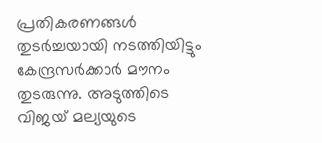പ്രതികരണങ്ങള്‍ തുടര്‍ച്ചയായി നടത്തിയിട്ടും കേന്ദ്രസര്‍ക്കാര്‍ മൗനം തുടരുന്നു. അടുത്തിടെ വിജയ് മല്യയുടെ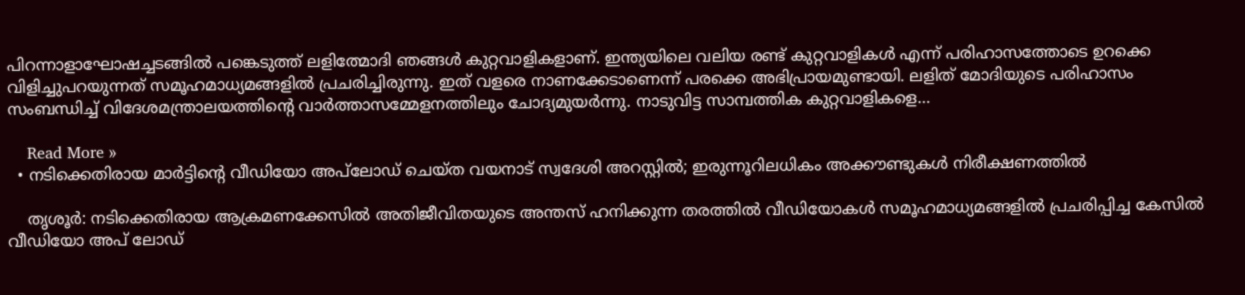പിറന്നാളാഘോഷച്ചടങ്ങില്‍ പങ്കെടുത്ത് ലളിത്മോദി ഞങ്ങള്‍ കുറ്റവാളികളാണ്. ഇന്ത്യയിലെ വലിയ രണ്ട് കുറ്റവാളികള്‍ എന്ന് പരിഹാസത്തോടെ ഉറക്കെ വിളിച്ചുപറയുന്നത് സമൂഹമാധ്യമങ്ങളില്‍ പ്രചരിച്ചിരുന്നു. ഇത് വളരെ നാണക്കേടാണെന്ന് പരക്കെ അഭിപ്രായമുണ്ടായി. ലളിത് മോദിയുടെ പരിഹാസം സംബന്ധിച്ച് വിദേശമന്ത്രാലയത്തിന്റെ വാര്‍ത്താസമ്മേളനത്തിലും ചോദ്യമുയര്‍ന്നു. നാടുവിട്ട സാമ്പത്തിക കുറ്റവാളികളെ…

    Read More »
  • നടിക്കെതിരായ മാര്‍ട്ടിന്റെ വീഡിയോ അപ്‌ലോഡ് ചെയ്ത വയനാട് സ്വദേശി അറസ്റ്റില്‍; ഇരുന്നൂറിലധികം അക്കൗണ്ടുകള്‍ നിരീക്ഷണത്തില്‍

    തൃശൂര്‍: നടിക്കെതിരായ ആക്രമണക്കേസില്‍ അതിജീവിതയുടെ അന്തസ് ഹനിക്കുന്ന തരത്തില്‍ വീഡിയോകള്‍ സമൂഹമാധ്യമങ്ങളില്‍ പ്രചരിപ്പിച്ച കേസില്‍ വീഡിയോ അപ് ലോഡ്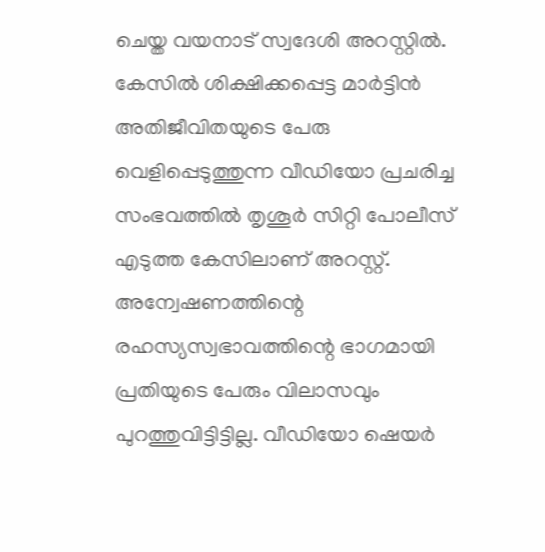ചെയ്ത വയനാട് സ്വദേശി അറസ്റ്റില്‍. കേസില്‍ ശിക്ഷിക്കപ്പെട്ട മാര്‍ട്ടിന്‍ അതിജീവിതയുടെ പേരു വെളിപ്പെടുത്തുന്ന വീഡിയോ പ്രചരിച്ച സംഭവത്തില്‍ തൃശൂര്‍ സിറ്റി പോലീസ് എടുത്ത കേസിലാണ് അറസ്റ്റ്. അന്വേഷണത്തിന്റെ രഹസ്യസ്വഭാവത്തിന്റെ ഭാഗമായി പ്രതിയുടെ പേരും വിലാസവും പുറത്തുവിട്ടിട്ടില്ല. വീഡിയോ ഷെയര്‍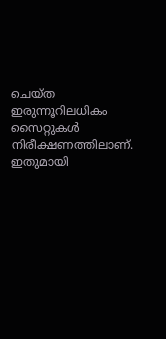ചെയ്ത ഇരുന്നൂറിലധികം സൈറ്റുകള്‍ നിരീക്ഷണത്തിലാണ്. ഇതുമായി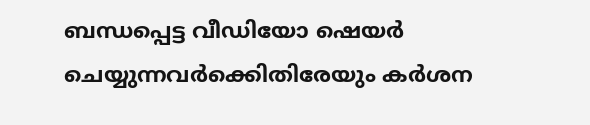ബന്ധപ്പെട്ട വീഡിയോ ഷെയര്‍ ചെയ്യുന്നവര്‍ക്കെിതിരേയും കര്‍ശന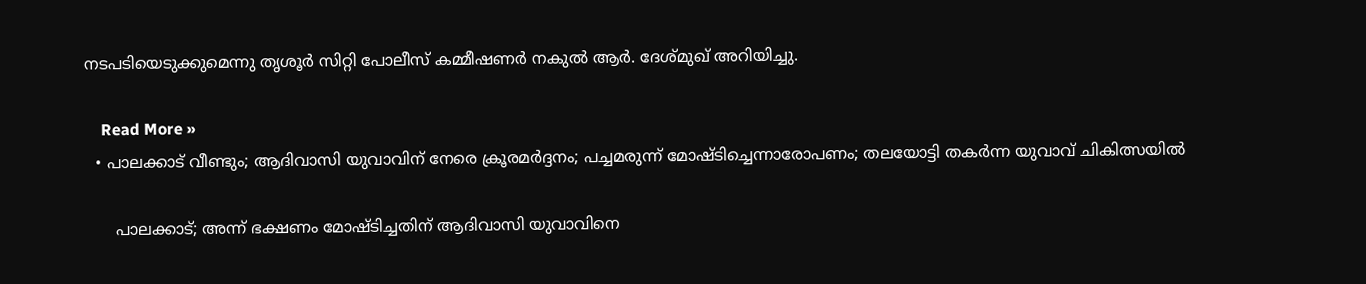നടപടിയെടുക്കുമെന്നു തൃശൂര്‍ സിറ്റി പോലീസ് കമ്മീഷണര്‍ നകുല്‍ ആര്‍. ദേശ്മുഖ് അറിയിച്ചു.

    Read More »
  • പാലക്കാട് വീണ്ടും; ആദിവാസി യുവാവിന് നേരെ ക്രൂരമര്‍ദ്ദനം; പച്ചമരുന്ന് മോഷ്ടിച്ചെന്നാരോപണം; തലയോട്ടി തകര്‍ന്ന യുവാവ് ചികിത്സയില്‍

      പാലക്കാട്; അന്ന് ഭക്ഷണം മോഷ്ടിച്ചതിന് ആദിവാസി യുവാവിനെ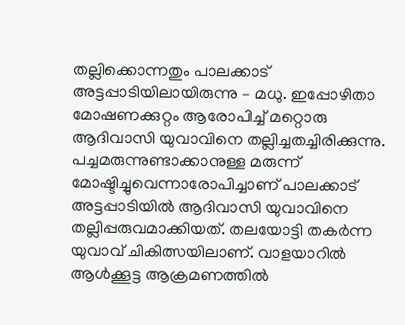തല്ലിക്കൊന്നതും പാലക്കാട് അട്ടപ്പാടിയിലായിരുന്നു – മധു. ഇപ്പോഴിതാ മോഷണക്കുറ്റം ആരോപിച്ച് മറ്റൊരു ആദിവാസി യുവാവിനെ തല്ലിച്ചതച്ചിരിക്കുന്നു. പച്ചമരുന്നുണ്ടാക്കാനുള്ള മരുന്ന് മോഷ്ടിച്ചുവെന്നാരോപിച്ചാണ് പാലക്കാട് അട്ടപ്പാടിയില്‍ ആദിവാസി യുവാവിനെ തല്ലിപ്പരുവമാക്കിയത്. തലയോട്ടി തകര്‍ന്ന യുവാവ് ചികിത്സയിലാണ്. വാളയാറില്‍ ആള്‍ക്കൂട്ട ആക്രമണത്തില്‍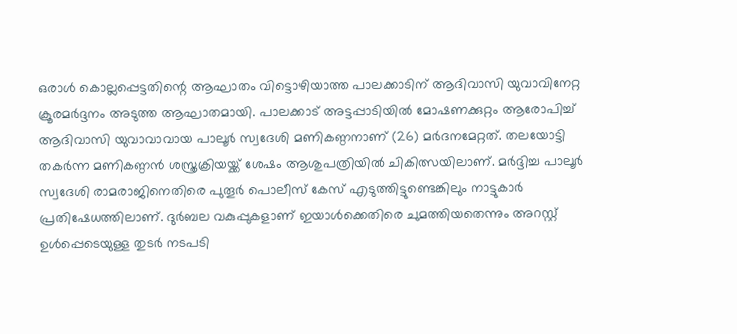ഒരാള്‍ കൊല്ലപ്പെട്ടതിന്റെ ആഘാതം വിട്ടൊഴിയാത്ത പാലക്കാടിന് ആദിവാസി യുവാവിനേറ്റ ക്രൂരമര്‍ദ്ദനം അടുത്ത ആഘാതമായി. പാലക്കാട് അട്ടപ്പാടിയില്‍ മോഷണക്കുറ്റം ആരോപിച്ച് ആദിവാസി യുവാവാവായ പാലൂര്‍ സ്വദേശി മണികണ്ഠനാണ് (26) മര്‍ദനമേറ്റത്. തലയോട്ടി തകര്‍ന്ന മണികണ്ഠന്‍ ശസ്ത്രക്രിയയ്ക്ക് ശേഷം ആശുപത്രിയില്‍ ചികിത്സയിലാണ്. മര്‍ദ്ദിച്ച പാലൂര്‍ സ്വദേശി രാമരാജിനെതിരെ പുതൂര്‍ പൊലീസ് കേസ് എടുത്തിട്ടുണ്ടെങ്കിലും നാട്ടുകാര്‍ പ്രതിഷേധത്തിലാണ്. ദുര്‍ബല വകുപ്പുകളാണ് ഇയാള്‍ക്കെതിരെ ചുമത്തിയതെന്നും അറസ്റ്റ് ഉള്‍പ്പെടെയുള്ള തുടര്‍ നടപടി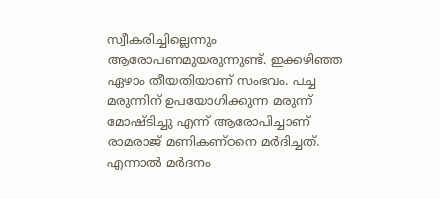സ്വീകരിച്ചില്ലെന്നും ആരോപണമുയരുന്നുണ്ട്. ഇക്കഴിഞ്ഞ ഏഴാം തീയതിയാണ് സംഭവം. പച്ച മരുന്നിന് ഉപയോഗിക്കുന്ന മരുന്ന് മോഷ്ടിച്ചു എന്ന് ആരോപിച്ചാണ് രാമരാജ് മണികണ്ഠനെ മര്‍ദിച്ചത്. എന്നാല്‍ മര്‍ദനം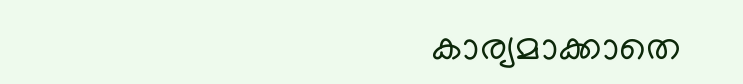കാര്യമാക്കാതെ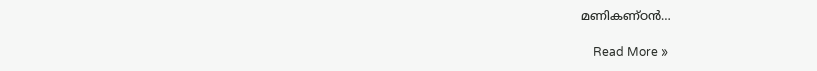മണികണ്ഠന്‍…

    Read More »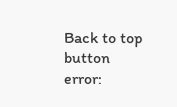Back to top button
error: